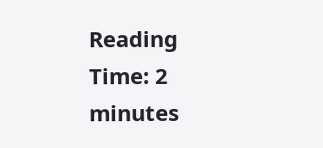Reading Time: 2 minutes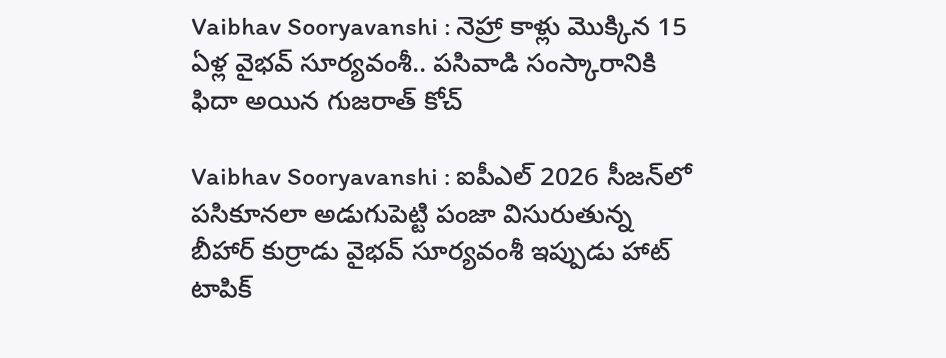Vaibhav Sooryavanshi : నెహ్రా కాళ్లు మొక్కిన 15 ఏళ్ల వైభవ్ సూర్యవంశీ.. పసివాడి సంస్కారానికి ఫిదా అయిన గుజరాత్ కోచ్

Vaibhav Sooryavanshi : ఐపీఎల్ 2026 సీజన్‌లో పసికూనలా అడుగుపెట్టి పంజా విసురుతున్న బీహార్ కుర్రాడు వైభవ్ సూర్యవంశీ ఇప్పుడు హాట్ టాపిక్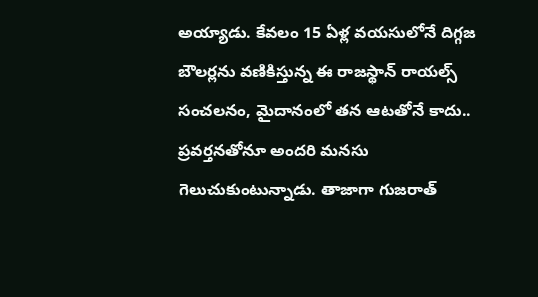అయ్యాడు. కేవలం 15 ఏళ్ల వయసులోనే దిగ్గజ బౌలర్లను వణికిస్తున్న ఈ రాజస్థాన్ రాయల్స్ సంచలనం, మైదానంలో తన ఆటతోనే కాదు.. ప్రవర్తనతోనూ అందరి మనసు గెలుచుకుంటున్నాడు. తాజాగా గుజరాత్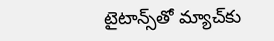టైటాన్స్‌తో మ్యాచ్‌కు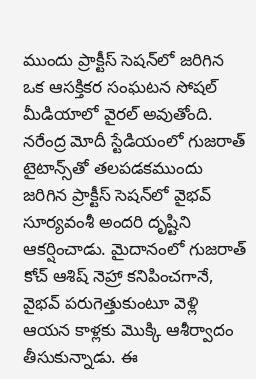ముందు ప్రాక్టీస్ సెషన్‌లో జరిగిన ఒక ఆసక్తికర సంఘటన సోషల్ మీడియాలో వైరల్ అవుతోంది. నరేంద్ర మోదీ స్టేడియంలో గుజరాత్ టైటాన్స్‌తో తలపడకముందు జరిగిన ప్రాక్టీస్ సెషన్‌లో వైభవ్ సూర్యవంశీ అందరి దృష్టిని ఆకర్షించాడు. మైదానంలో గుజరాత్ కోచ్ ఆశిష్ నెహ్రా కనిపించగానే, వైభవ్ పరుగెత్తుకుంటూ వెళ్లి ఆయన కాళ్లకు మొక్కి ఆశీర్వాదం తీసుకున్నాడు. ఈ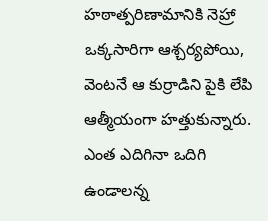హఠాత్పరిణామానికి నెహ్రా ఒక్కసారిగా ఆశ్చర్యపోయి, వెంటనే ఆ కుర్రాడిని పైకి లేపి ఆత్మీయంగా హత్తుకున్నారు. ఎంత ఎదిగినా ఒదిగి ఉండాలన్న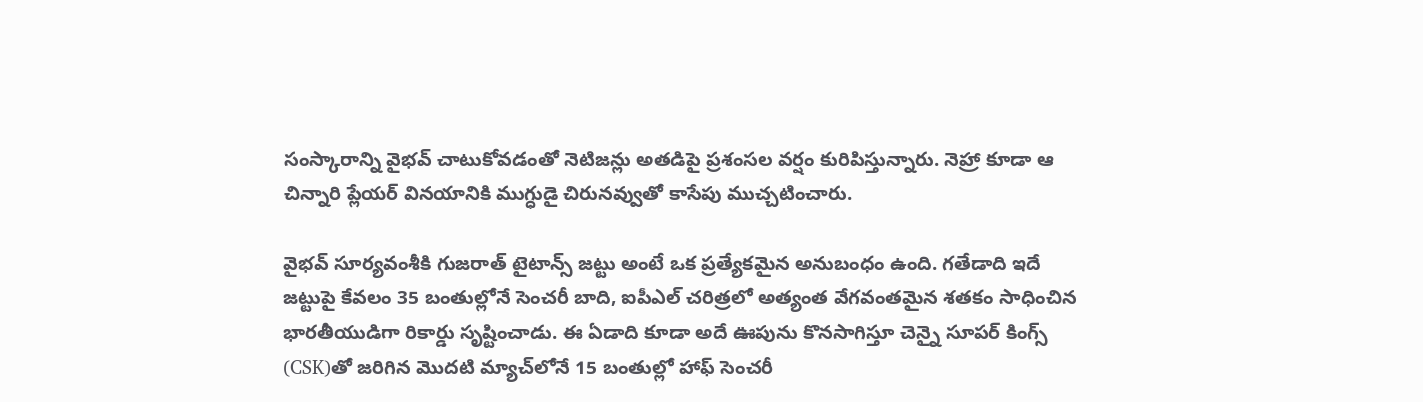సంస్కారాన్ని వైభవ్ చాటుకోవడంతో నెటిజన్లు అతడిపై ప్రశంసల వర్షం కురిపిస్తున్నారు. నెహ్రా కూడా ఆ చిన్నారి ప్లేయర్ వినయానికి ముగ్ధుడై చిరునవ్వుతో కాసేపు ముచ్చటించారు.

వైభవ్ సూర్యవంశీకి గుజరాత్ టైటాన్స్ జట్టు అంటే ఒక ప్రత్యేకమైన అనుబంధం ఉంది. గతేడాది ఇదే జట్టుపై కేవలం 35 బంతుల్లోనే సెంచరీ బాది, ఐపీఎల్ చరిత్రలో అత్యంత వేగవంతమైన శతకం సాధించిన భారతీయుడిగా రికార్డు సృష్టించాడు. ఈ ఏడాది కూడా అదే ఊపును కొనసాగిస్తూ చెన్నై సూపర్ కింగ్స్ (CSK)తో జరిగిన మొదటి మ్యాచ్‌లోనే 15 బంతుల్లో హాఫ్ సెంచరీ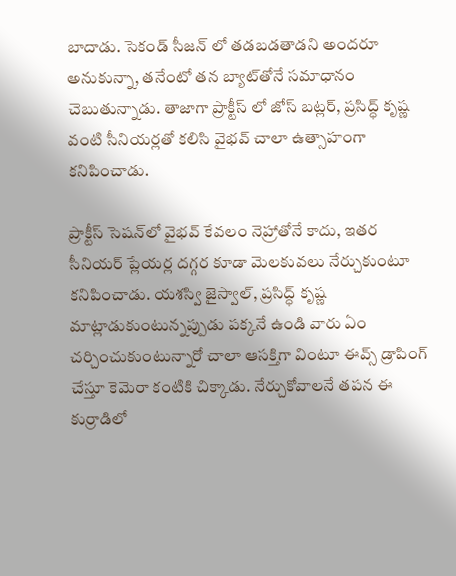బాదాడు. సెకండ్ సీజన్ లో తడబడతాడని అందరూ అనుకున్నా, తనేంటో తన బ్యాట్‌తోనే సమాధానం చెబుతున్నాడు. తాజాగా ప్రాక్టీస్ లో జోస్ బట్లర్, ప్రసిద్ధ్ కృష్ణ వంటి సీనియర్లతో కలిసి వైభవ్ చాలా ఉత్సాహంగా కనిపించాడు.

ప్రాక్టీస్ సెషన్‌లో వైభవ్ కేవలం నెహ్రాతోనే కాదు, ఇతర సీనియర్ ప్లేయర్ల దగ్గర కూడా మెలకువలు నేర్చుకుంటూ కనిపించాడు. యశస్వి జైస్వాల్, ప్రసిద్ధ్ కృష్ణ మాట్లాడుకుంటున్నప్పుడు పక్కనే ఉండి వారు ఏం చర్చించుకుంటున్నారో చాలా ఆసక్తిగా వింటూ ఈవ్స్ డ్రాపింగ్ చేస్తూ కెమెరా కంటికి చిక్కాడు. నేర్చుకోవాలనే తపన ఈ కుర్రాడిలో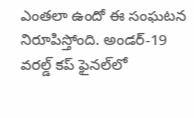ఎంతలా ఉందో ఈ సంఘటన నిరూపిస్తోంది. అండర్-19 వరల్డ్ కప్ ఫైనల్‌లో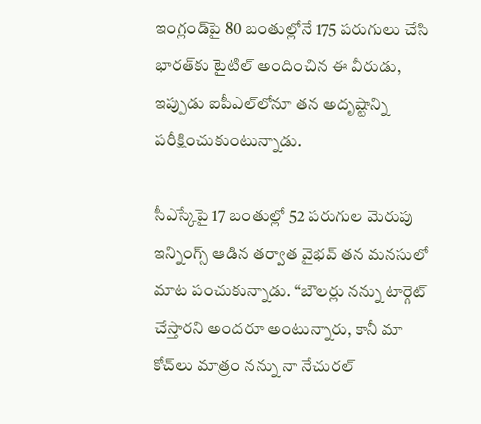ఇంగ్లండ్‌పై 80 బంతుల్లోనే 175 పరుగులు చేసి భారత్‌కు టైటిల్ అందించిన ఈ వీరుడు, ఇప్పుడు ఐపీఎల్‌లోనూ తన అదృష్టాన్ని పరీక్షించుకుంటున్నాడు.

సీఎస్కేపై 17 బంతుల్లో 52 పరుగుల మెరుపు ఇన్నింగ్స్ ఆడిన తర్వాత వైభవ్ తన మనసులో మాట పంచుకున్నాడు. “బౌలర్లు నన్ను టార్గెట్ చేస్తారని అందరూ అంటున్నారు, కానీ మా కోచ్‌లు మాత్రం నన్ను నా నేచురల్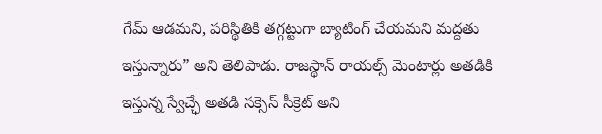గేమ్ ఆడమని, పరిస్థితికి తగ్గట్టుగా బ్యాటింగ్ చేయమని మద్దతు ఇస్తున్నారు” అని తెలిపాడు. రాజస్థాన్ రాయల్స్ మెంటార్లు అతడికి ఇస్తున్న స్వేచ్ఛే అతడి సక్సెస్ సీక్రెట్ అని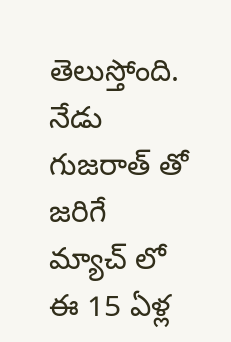తెలుస్తోంది. నేడు గుజరాత్ తో జరిగే మ్యాచ్ లో ఈ 15 ఏళ్ల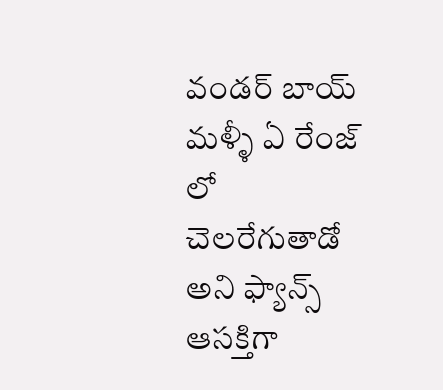వండర్ బాయ్ మళ్ళీ ఏ రేంజ్ లో చెలరేగుతాడో అని ఫ్యాన్స్ ఆసక్తిగా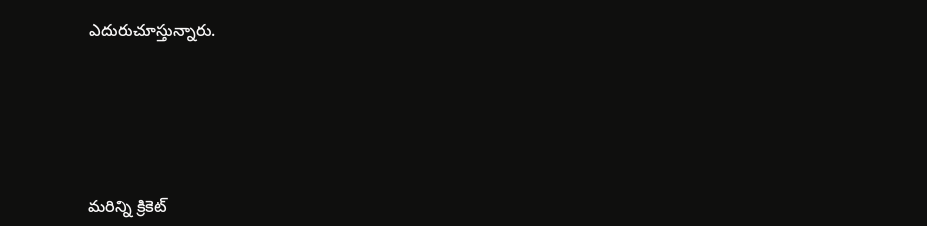ఎదురుచూస్తున్నారు.





మరిన్ని క్రికెట్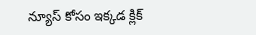న్యూస్ కోసం ఇక్కడ క్లిక్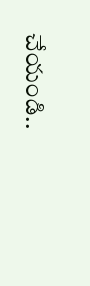చేయండి..